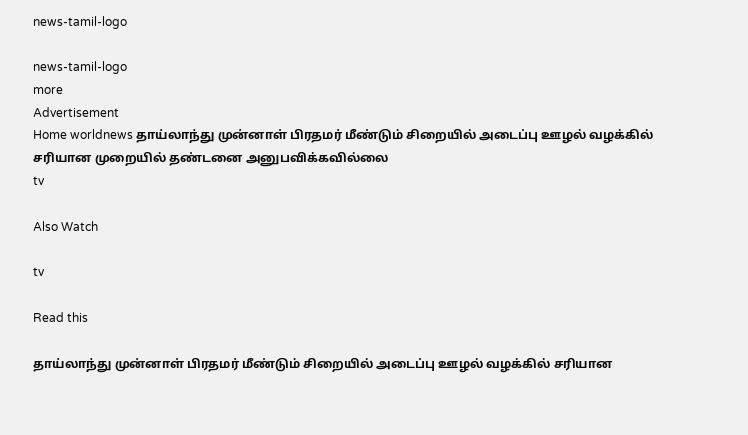news-tamil-logo

news-tamil-logo
more
Advertisement
Home worldnews தாய்லாந்து முன்னாள் பிரதமர் மீண்டும் சிறையில் அடைப்பு ஊழல் வழக்கில் சரியான முறையில் தண்டனை அனுபவிக்கவில்லை
tv

Also Watch

tv

Read this

தாய்லாந்து முன்னாள் பிரதமர் மீண்டும் சிறையில் அடைப்பு ஊழல் வழக்கில் சரியான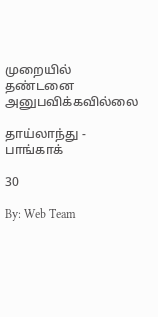முறையில் தண்டனை அனுபவிக்கவில்லை

தாய்லாந்து - பாங்காக்

30

By: Web Team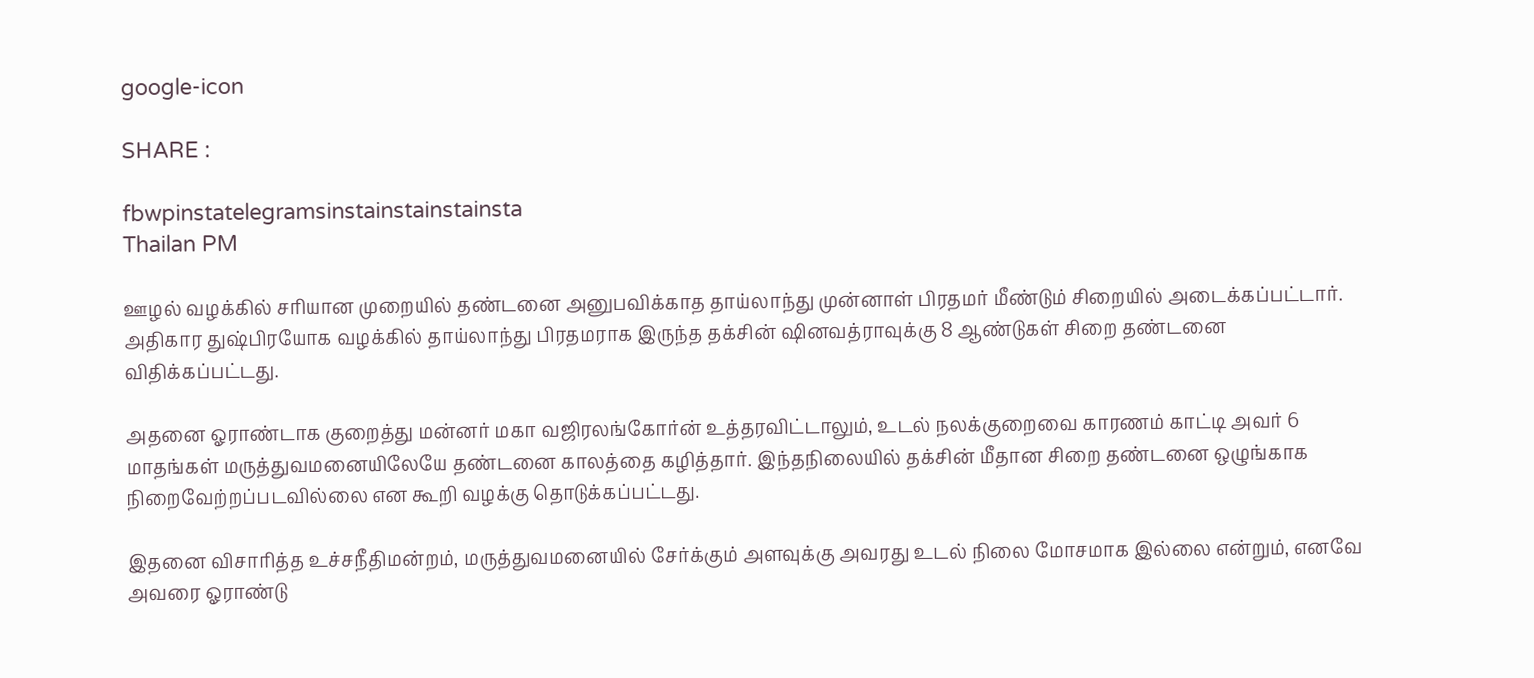google-icon

SHARE :

fbwpinstatelegramsinstainstainstainsta
Thailan PM

ஊழல் வழக்கில் சரியான முறையில் தண்டனை அனுபவிக்காத தாய்லாந்து முன்னாள் பிரதமர் மீண்டும் சிறையில் அடைக்கப்பட்டார். அதிகார துஷ்பிரயோக வழக்கில் தாய்லாந்து பிரதமராக இருந்த தக்சின் ஷினவத்ராவுக்கு 8 ஆண்டுகள் சிறை தண்டனை விதிக்கப்பட்டது.

அதனை ஓராண்டாக குறைத்து மன்னர் மகா வஜிரலங்கோர்ன் உத்தரவிட்டாலும், உடல் நலக்குறைவை காரணம் காட்டி அவர் 6 மாதங்கள் மருத்துவமனையிலேயே தண்டனை காலத்தை கழித்தார். இந்தநிலையில் தக்சின் மீதான சிறை தண்டனை ஒழுங்காக நிறைவேற்றப்படவில்லை என கூறி வழக்கு தொடுக்கப்பட்டது.

இதனை விசாரித்த உச்சநீதிமன்றம், மருத்துவமனையில் சேர்க்கும் அளவுக்கு அவரது உடல் நிலை மோசமாக இல்லை என்றும், எனவே அவரை ஓராண்டு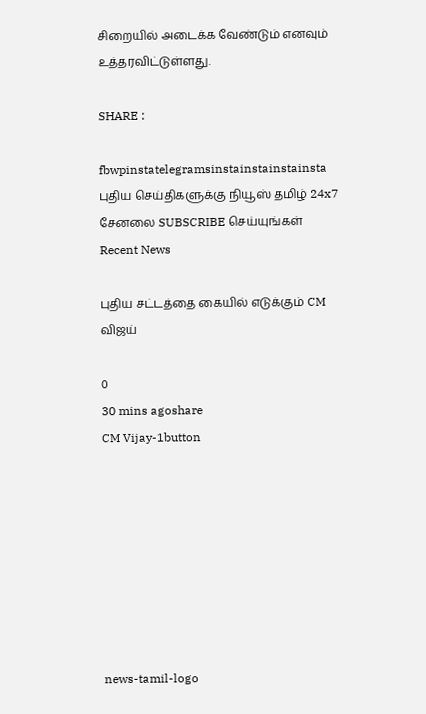சிறையில் அடைக்க வேண்டும் எனவும் உத்தரவிட்டுள்ளது.

SHARE :

fbwpinstatelegramsinstainstainstainsta
புதிய செய்திகளுக்கு நியூஸ் தமிழ் 24x7 சேனலை SUBSCRIBE செய்யுங்கள்
Recent News

புதிய சட்டத்தை கையில் எடுக்கும் CM விஜய்

0
30 mins agoshare
CM Vijay-1button








news-tamil-logo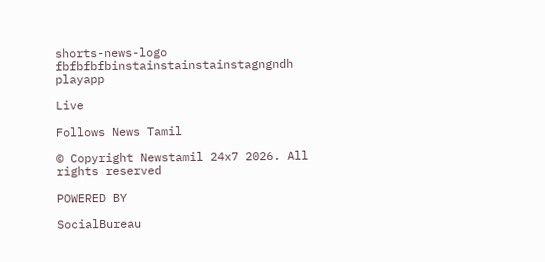shorts-news-logo
fbfbfbfbinstainstainstainstagngndh
playapp

Live

Follows News Tamil

© Copyright Newstamil 24x7 2026. All rights reserved

POWERED BY

SocialBureau